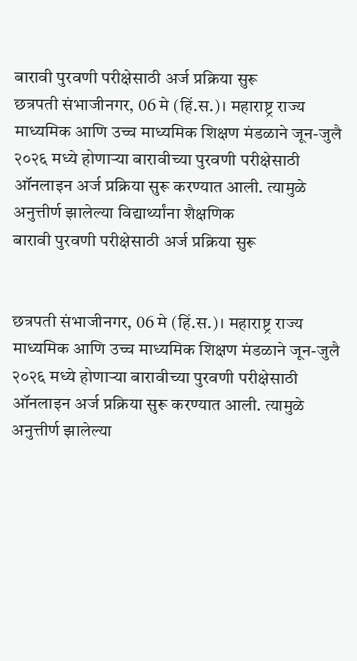बारावी पुरवणी परीक्षेसाठी अर्ज प्रक्रिया सुरू
छत्रपती संभाजीनगर, 06 मे (हिं.स.)। महाराष्ट्र राज्य माध्यमिक आणि उच्च माध्यमिक शिक्षण मंडळाने जून-जुलै २०२६ मध्ये होणाऱ्या बारावीच्या पुरवणी परीक्षेसाठी ऑनलाइन अर्ज प्रक्रिया सुरू करण्यात आली. त्यामुळे अनुत्तीर्ण झालेल्या विद्यार्थ्यांना शैक्षणिक
बारावी पुरवणी परीक्षेसाठी अर्ज प्रक्रिया सुरू


छत्रपती संभाजीनगर, 06 मे (हिं.स.)। महाराष्ट्र राज्य माध्यमिक आणि उच्च माध्यमिक शिक्षण मंडळाने जून-जुलै २०२६ मध्ये होणाऱ्या बारावीच्या पुरवणी परीक्षेसाठी ऑनलाइन अर्ज प्रक्रिया सुरू करण्यात आली. त्यामुळे अनुत्तीर्ण झालेल्या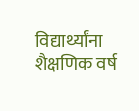विद्यार्थ्यांना शैक्षणिक वर्ष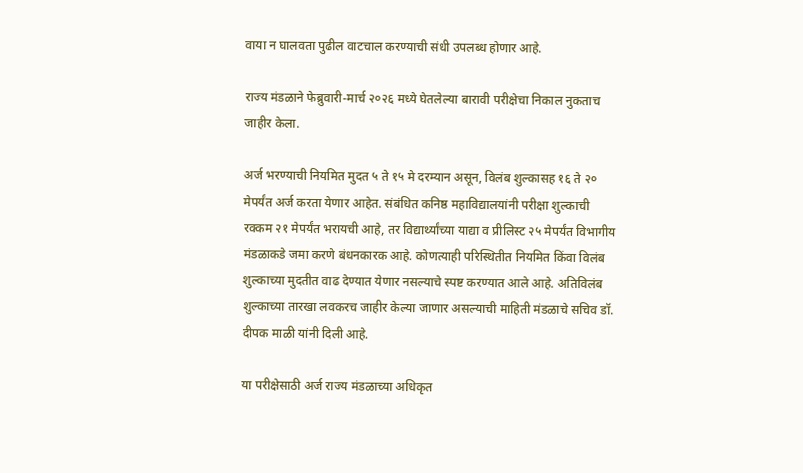वाया न घालवता पुढील वाटचाल करण्याची संधी उपलब्ध होणार आहे.

राज्य मंडळाने फेब्रुवारी-मार्च २०२६ मध्ये घेतलेल्या बारावी परीक्षेचा निकाल नुकताच जाहीर केला.

अर्ज भरण्याची नियमित मुदत ५ ते १५ मे दरम्यान असून, विलंब शुल्कासह १६ ते २० मेपर्यंत अर्ज करता येणार आहेत. संबंधित कनिष्ठ महाविद्यालयांनी परीक्षा शुल्काची रक्कम २१ मेपर्यंत भरायची आहे, तर विद्यार्थ्यांच्या याद्या व प्रीलिस्ट २५ मेपर्यंत विभागीय मंडळाकडे जमा करणे बंधनकारक आहे. कोणत्याही परिस्थितीत नियमित किंवा विलंब शुल्काच्या मुदतीत वाढ देण्यात येणार नसल्याचे स्पष्ट करण्यात आले आहे. अतिविलंब शुल्काच्या तारखा लवकरच जाहीर केल्या जाणार असल्याची माहिती मंडळाचे सचिव डॉ. दीपक माळी यांनी दिली आहे.

या परीक्षेसाठी अर्ज राज्य मंडळाच्या अधिकृत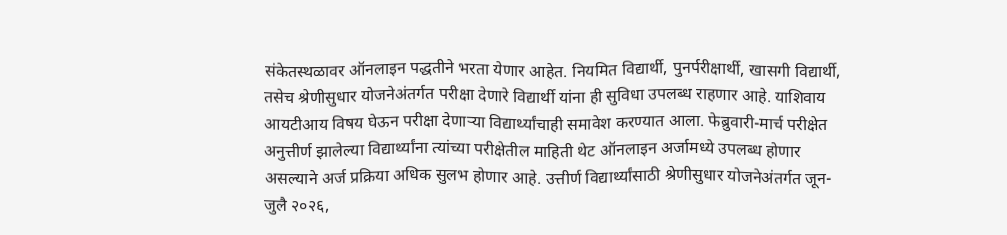संकेतस्थळावर ऑनलाइन पद्धतीने भरता येणार आहेत. नियमित विद्यार्थी, पुनर्परीक्षार्थी, खासगी विद्यार्थी, तसेच श्रेणीसुधार योजनेअंतर्गत परीक्षा देणारे विद्यार्थी यांना ही सुविधा उपलब्ध राहणार आहे. याशिवाय आयटीआय विषय घेऊन परीक्षा देणाऱ्या विद्यार्थ्यांचाही समावेश करण्यात आला. फेब्रुवारी-मार्च परीक्षेत अनुत्तीर्ण झालेल्या विद्यार्थ्यांना त्यांच्या परीक्षेतील माहिती थेट ऑनलाइन अर्जामध्ये उपलब्ध होणार असल्याने अर्ज प्रक्रिया अधिक सुलभ होणार आहे. उत्तीर्ण विद्यार्थ्यांसाठी श्रेणीसुधार योजनेअंतर्गत जून-जुलै २०२६,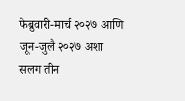फेब्रुवारी-मार्च २०२७ आणि जून-जुलै २०२७ अशा सलग तीन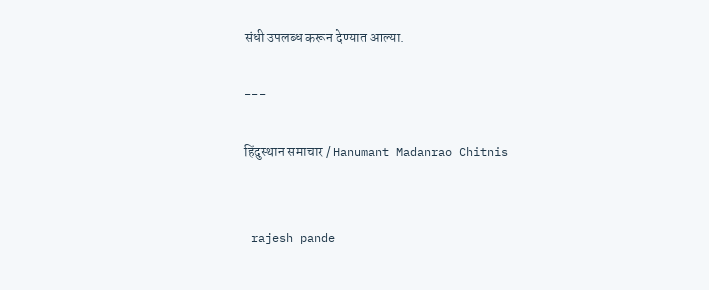संधी उपलब्ध करून देण्यात आल्या.

---

हिंदुस्थान समाचार / Hanumant Madanrao Chitnis


 rajesh pande